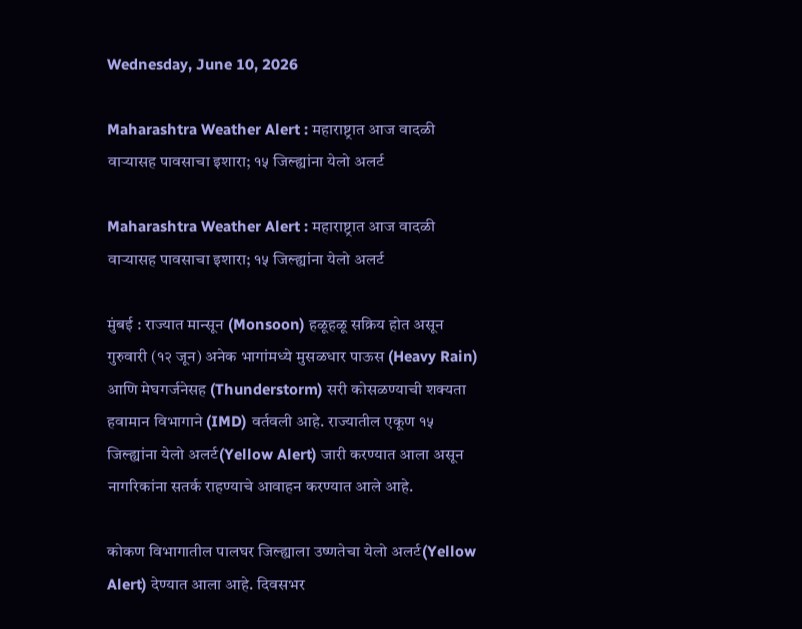Wednesday, June 10, 2026

Maharashtra Weather Alert : महाराष्ट्रात आज वादळी वाऱ्यासह पावसाचा इशारा; १५ जिल्ह्यांना येलो अलर्ट

Maharashtra Weather Alert : महाराष्ट्रात आज वादळी वाऱ्यासह पावसाचा इशारा; १५ जिल्ह्यांना येलो अलर्ट

मुंबई : राज्यात मान्सून (Monsoon) हळूहळू सक्रिय होत असून गुरुवारी (१२ जून) अनेक भागांमध्ये मुसळधार पाऊस (Heavy Rain) आणि मेघगर्जनेसह (Thunderstorm) सरी कोसळण्याची शक्यता हवामान विभागाने (IMD) वर्तवली आहे. राज्यातील एकूण १५ जिल्ह्यांना येलो अलर्ट(Yellow Alert) जारी करण्यात आला असून नागरिकांना सतर्क राहण्याचे आवाहन करण्यात आले आहे.

कोकण विभागातील पालघर जिल्ह्याला उष्णतेचा येलो अलर्ट(Yellow Alert) देण्यात आला आहे. दिवसभर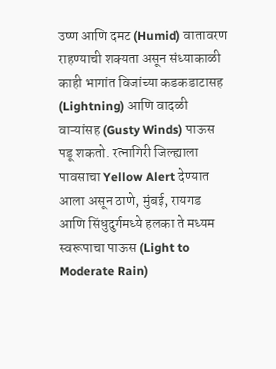उष्ण आणि दमट (Humid) वातावरण राहण्याची शक्यता असून संध्याकाळी काही भागांत विजांच्या कडकडाटासह (Lightning) आणि वादळी वाऱ्यांसह (Gusty Winds) पाऊस पडू शकतो. रत्नागिरी जिल्ह्याला पावसाचा Yellow Alert देण्यात आला असून ठाणे, मुंबई, रायगड आणि सिंधुदुर्गमध्ये हलका ते मध्यम स्वरूपाचा पाऊस (Light to Moderate Rain)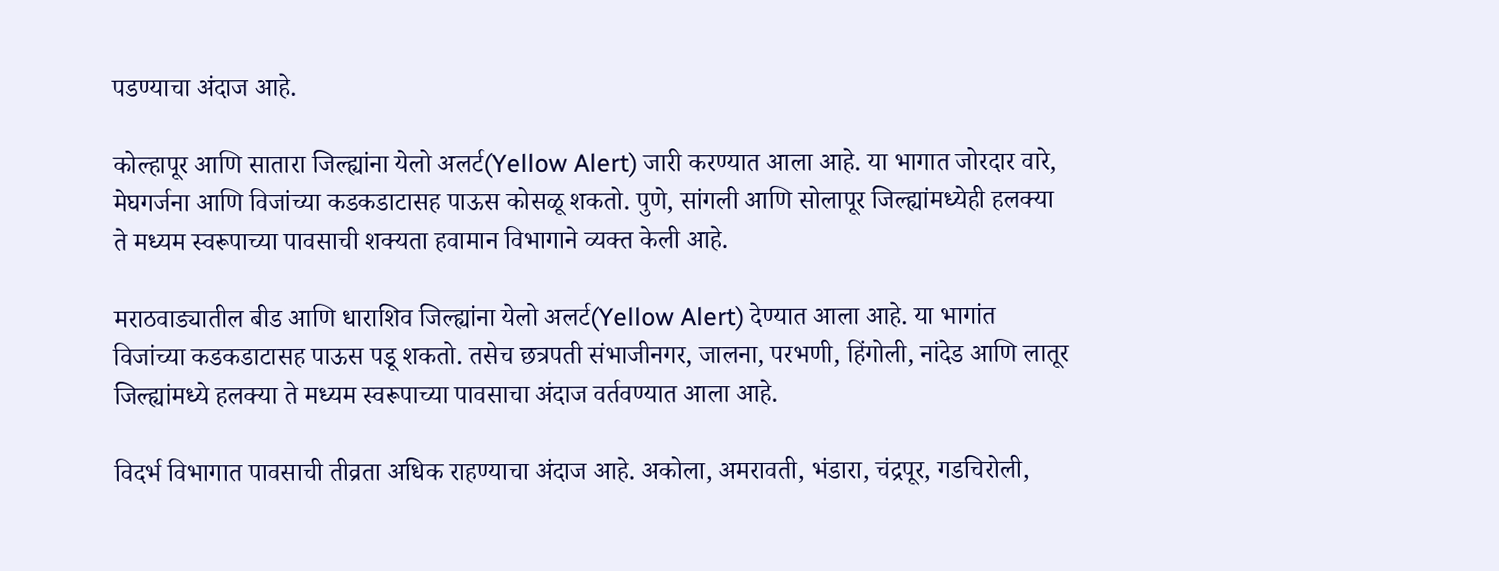पडण्याचा अंदाज आहे.

कोल्हापूर आणि सातारा जिल्ह्यांना येलो अलर्ट(Yellow Alert) जारी करण्यात आला आहे. या भागात जोरदार वारे, मेघगर्जना आणि विजांच्या कडकडाटासह पाऊस कोसळू शकतो. पुणे, सांगली आणि सोलापूर जिल्ह्यांमध्येही हलक्या ते मध्यम स्वरूपाच्या पावसाची शक्यता हवामान विभागाने व्यक्त केली आहे.

मराठवाड्यातील बीड आणि धाराशिव जिल्ह्यांना येलो अलर्ट(Yellow Alert) देण्यात आला आहे. या भागांत विजांच्या कडकडाटासह पाऊस पडू शकतो. तसेच छत्रपती संभाजीनगर, जालना, परभणी, हिंगोली, नांदेड आणि लातूर जिल्ह्यांमध्ये हलक्या ते मध्यम स्वरूपाच्या पावसाचा अंदाज वर्तवण्यात आला आहे.

विदर्भ विभागात पावसाची तीव्रता अधिक राहण्याचा अंदाज आहे. अकोला, अमरावती, भंडारा, चंद्रपूर, गडचिरोली,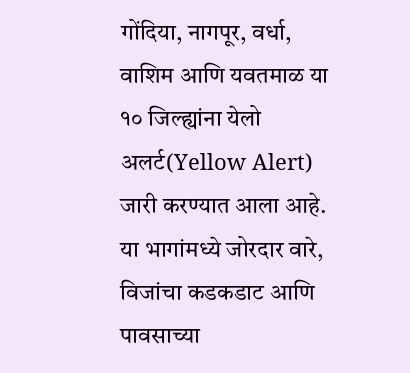गोंदिया, नागपूर, वर्धा, वाशिम आणि यवतमाळ या १० जिल्ह्यांना येलो अलर्ट(Yellow Alert) जारी करण्यात आला आहे. या भागांमध्ये जोरदार वारे, विजांचा कडकडाट आणि पावसाच्या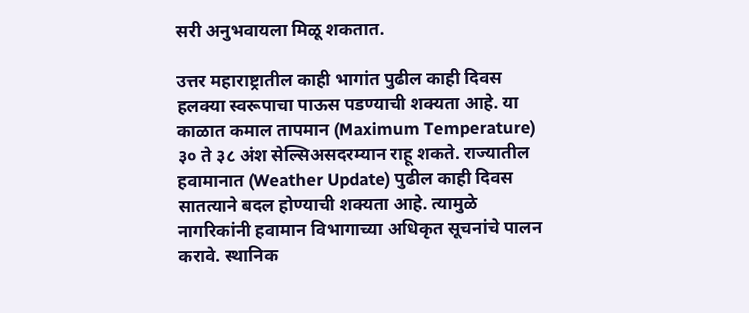सरी अनुभवायला मिळू शकतात.

उत्तर महाराष्ट्रातील काही भागांत पुढील काही दिवस हलक्या स्वरूपाचा पाऊस पडण्याची शक्यता आहे. या काळात कमाल तापमान (Maximum Temperature) ३० ते ३८ अंश सेल्सिअसदरम्यान राहू शकते. राज्यातील हवामानात (Weather Update) पुढील काही दिवस सातत्याने बदल होण्याची शक्यता आहे. त्यामुळे नागरिकांनी हवामान विभागाच्या अधिकृत सूचनांचे पालन करावे. स्थानिक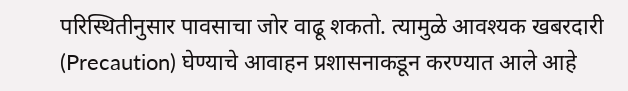परिस्थितीनुसार पावसाचा जोर वाढू शकतो. त्यामुळे आवश्यक खबरदारी (Precaution) घेण्याचे आवाहन प्रशासनाकडून करण्यात आले आहे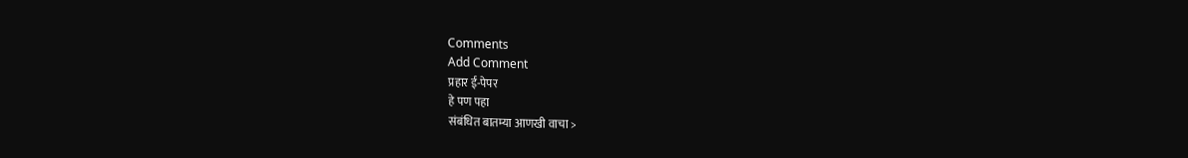Comments
Add Comment
प्रहार ई-पेपर
हे पण पहा
संबंधित बातम्या आणखी वाचा >